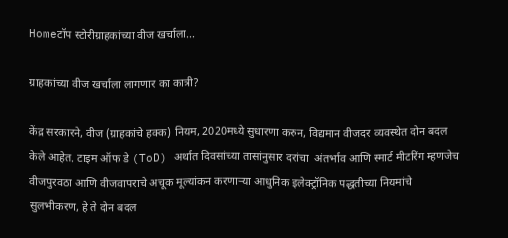Homeटॉप स्टोरीग्राहकांच्या वीज खर्चाला...

ग्राहकांच्या वीज खर्चाला लागणार का कात्री?

केंद्र सरकारने, वीज (ग्राहकांचे हक्क) नियम, 2020मध्ये सुधारणा करुन, विद्यमान वीजदर व्यवस्थेत दोन बदल केले आहेत. टाइम ऑफ डे (ToD) अर्थात दिवसांच्या तासांनुसार दरांचा  अंतर्भाव आणि स्मार्ट मीटरिंग म्हणजेच वीजपुरवठा आणि वीजवापराचे अचूक मूल्यांकन करणाऱ्या आधुनिक इलेक्ट्रॉनिक पद्धतीच्या नियमांचे सुलभीकरण, हे ते दोन बदल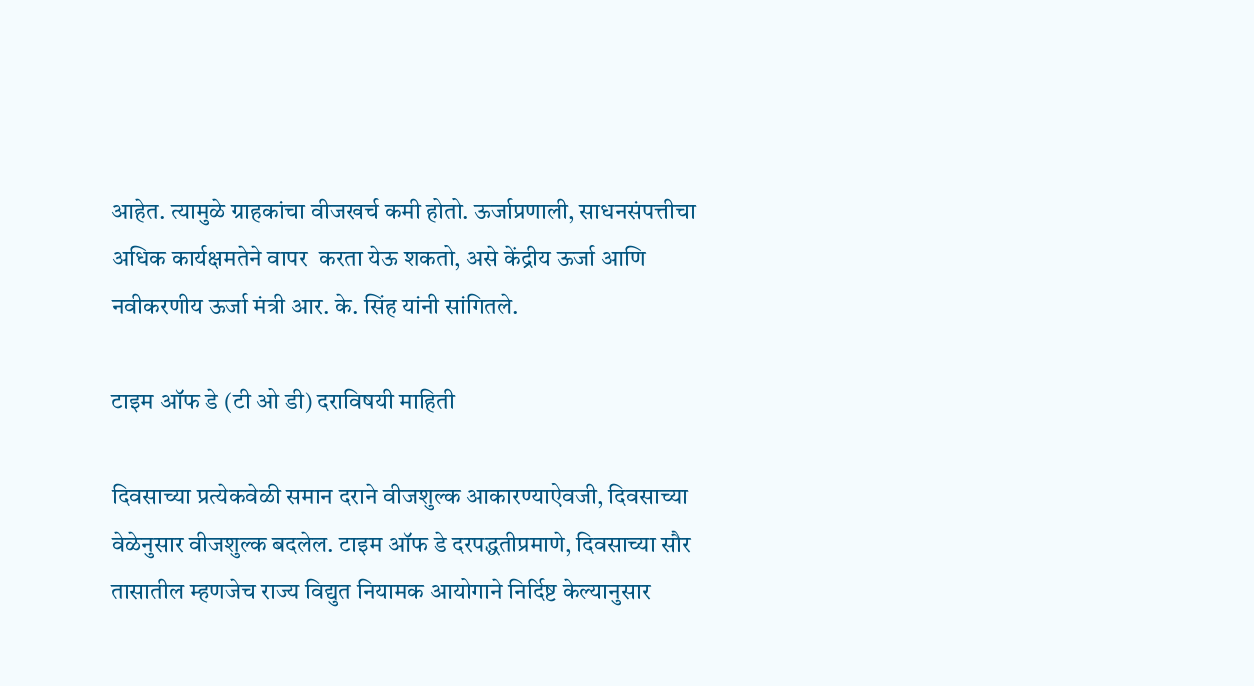आहेत. त्यामुळे ग्राहकांचा वीजखर्च कमी होतो. ऊर्जाप्रणाली, साधनसंपत्तीचा अधिक कार्यक्षमतेने वापर  करता येऊ शकतो, असे केंद्रीय ऊर्जा आणि नवीकरणीय ऊर्जा मंत्री आर. के. सिंह यांनी सांगितले.

टाइम ऑफ डे (टी ओ डी) दराविषयी माहिती

दिवसाच्या प्रत्येकवेळी समान दराने वीजशुल्क आकारण्याऐवजी, दिवसाच्या वेळेनुसार वीजशुल्क बदलेल. टाइम ऑफ डे दरपद्धतीप्रमाणे, दिवसाच्या सौर तासातील म्हणजेच राज्य विद्युत नियामक आयोगाने निर्दिष्ट केल्यानुसार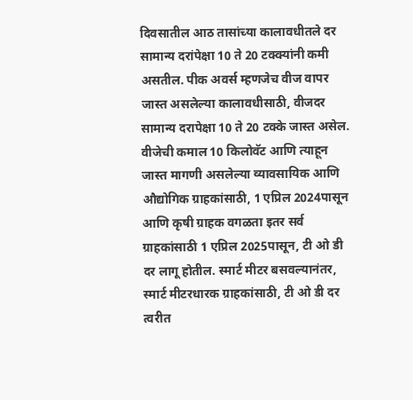दिवसातील आठ तासांच्या कालावधीतले दर सामान्य दरांपेक्षा 10 ते 20 टक्क्यांनी कमी असतील. पीक अवर्स म्हणजेच वीज वापर जास्त असलेल्या कालावधीसाठी, वीजदर सामान्य दरापेक्षा 10 ते 20 टक्के जास्त असेल. वीजेची कमाल 10 किलोवॅट आणि त्याहून जास्त मागणी असलेल्या व्यावसायिक आणि औद्योगिक ग्राहकांसाठी, 1 एप्रिल 2024पासून आणि कृषी ग्राहक वगळता इतर सर्व ग्राहकांसाठी 1 एप्रिल 2025पासून, टी ओ डी दर लागू होतील. स्मार्ट मीटर बसवल्यानंतर, स्मार्ट मीटरधारक ग्राहकांसाठी, टी ओ डी दर त्वरीत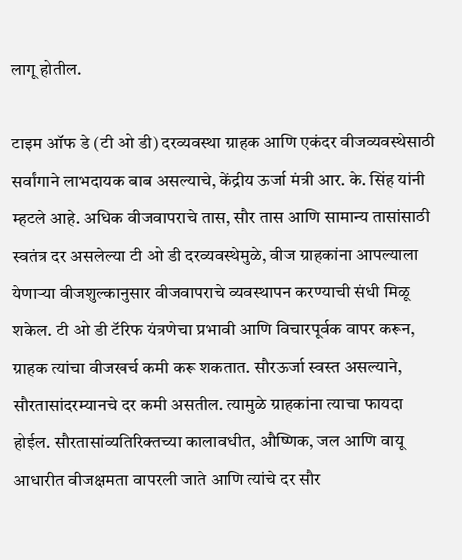लागू होतील.

टाइम ऑफ डे (टी ओ डी) दरव्यवस्था ग्राहक आणि एकंदर वीजव्यवस्थेसाठी सर्वांगाने लाभदायक बाब असल्याचे, केंद्रीय ऊर्जा मंत्री आर. के. सिंह यांनी म्हटले आहे. अधिक वीजवापराचे तास, सौर तास आणि सामान्य तासांसाठी स्वतंत्र दर असलेल्या टी ओ डी दरव्यवस्थेमुळे, वीज ग्राहकांना आपल्याला येणाऱ्या वीजशुल्कानुसार वीजवापराचे व्यवस्थापन करण्याची संधी मिळू शकेल. टी ओ डी टॅरिफ यंत्रणेचा प्रभावी आणि विचारपूर्वक वापर करून, ग्राहक त्यांचा वीजखर्च कमी करू शकतात. सौरऊर्जा स्वस्त असल्याने, सौरतासांदरम्यानचे दर कमी असतील. त्यामुळे ग्राहकांना त्याचा फायदा होईल. सौरतासांव्यतिरिक्तच्या कालावधीत, औष्णिक, जल आणि वायू आधारीत वीजक्षमता वापरली जाते आणि त्यांचे दर सौर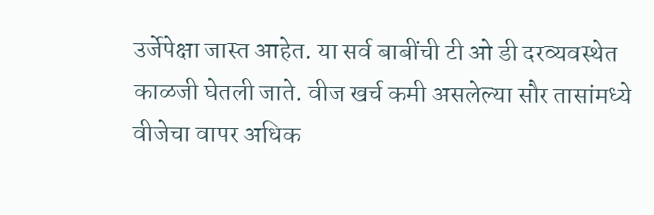उर्जेपेक्षा जास्त आहेत. या सर्व बाबींची टी ओ डी दरव्यवस्थेत काळजी घेतली जाते. वीज खर्च कमी असलेल्या सौर तासांमध्ये वीजेचा वापर अधिक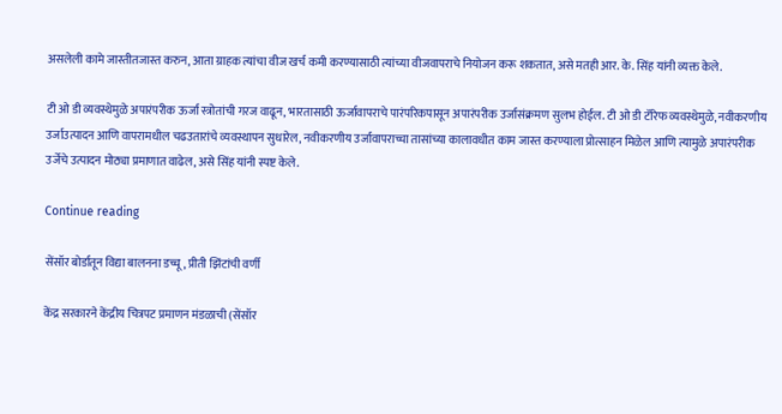असलेली कामे जास्तीतजास्त करुन, आता ग्राहक त्यांचा वीज खर्च कमी करण्यासाठी त्यांच्या वीजवापराचे नियोजन करू शकतात, असे मतही आर. के. सिंह यांनी व्यक्त केले.

टी ओ डी व्यवस्थेमुळे अपारंपरीक ऊर्जा स्त्रोतांची गरज वाढून, भारतासाठी ऊर्जावापराचे पारंपरिकपासून अपारंपरीक उर्जासंक्रमण सुलभ होईल. टी ओ डी टॅरिफ व्यवस्थेमुळे, नवीकरणीय उर्जाउत्पादन आणि वापरामधील चढउतारांचे व्यवस्थापन सुधारेल, नवीकरणीय उर्जावापराच्चा तासांच्या कालावधीत काम जास्त करण्याला प्रोत्साहन मिळेल आणि त्यामुळे अपारंपरीक उर्जेचे उत्पादन मोठ्या प्रमाणात वाढेल, असे सिंह यांनी स्पष्ट केले.

Continue reading

सेंसॉर बोर्डातून विद्या बालनना डच्चू, प्रीती झिंटांची वर्णी

केंद्र सरकारने केंद्रीय चित्रपट प्रमाणन मंडळाची (सेंसॉर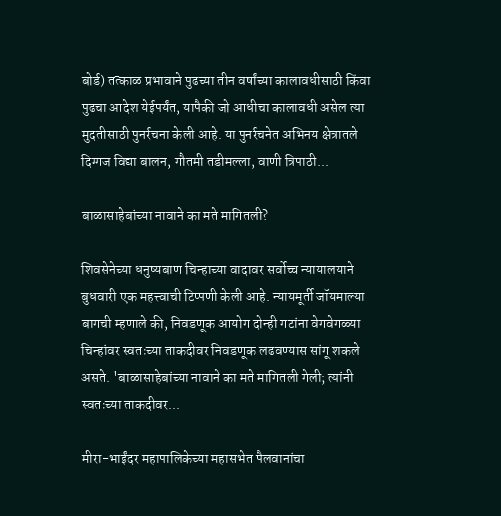बोर्ड) तत्काळ प्रभावाने पुढच्या तीन वर्षांच्या कालावधीसाठी किंवा पुढचा आदेश येईपर्यंत, यापैकी जो आधीचा कालावधी असेल त्या मुदतीसाठी पुनर्रचना केली आहे. या पुनर्रचनेत अभिनय क्षेत्रातले दिग्गज विद्या बालन, गौतमी तडीमल्ला, वाणी त्रिपाठी...

बाळासाहेबांच्या नावाने का मते मागितली?

शिवसेनेच्या धनुष्यबाण चिन्हाच्या वादावर सर्वोच्च न्यायालयाने बुधवारी एक महत्त्वाची टिप्पणी केली आहे. न्यायमूर्ती जॉयमाल्या बागची म्हणाले की, निवडणूक आयोग दोन्ही गटांना वेगवेगळ्या चिन्हांवर स्वतःच्या ताकदीवर निवडणूक लढवण्यास सांगू शकले असते. 'बाळासाहेबांच्या नावाने का मते मागितली गेली; त्यांनी स्वतःच्या ताकदीवर...

मीरा-भाईंदर महापालिकेच्या महासभेत पैलवानांचा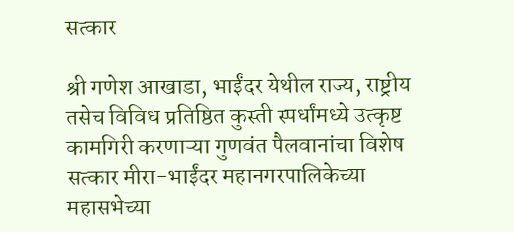सत्कार

श्री गणेश आखाडा, भाईंदर येथील राज्य, राष्ट्रीय तसेच विविध प्रतिष्ठित कुस्ती स्पर्धांमध्ये उत्कृष्ट कामगिरी करणाऱ्या गुणवंत पैलवानांचा विशेष सत्कार मीरा-भाईंदर महानगरपालिकेच्या महासभेच्या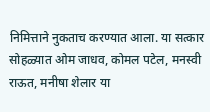निमित्ताने नुकताच करण्यात आला. या सत्कार सोहळ्यात ओम जाधव, कोमल पटेल, मनस्वी राऊत, मनीषा शेलार या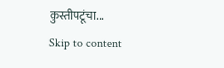कुस्तीपटूंचा...
Skip to content